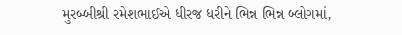મુરબ્બીશ્રી રમેશભાઈએ ધીરજ ધરીને ભિન્ન ભિન્ન બ્લોગમાં,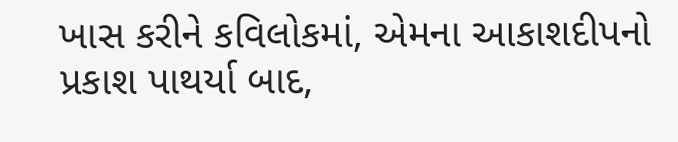ખાસ કરીને કવિલોકમાં, એમના આકાશદીપનો પ્રકાશ પાથર્યા બાદ,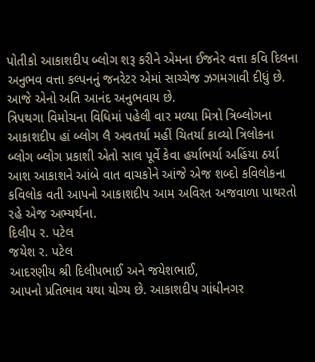પોતીકો આકાશદીપ બ્લોગ શરૂ કરીને એમના ઈજનેર વત્તા કવિ દિલના અનુભવ વત્તા કલ્પનનું જનરેટર એમાં સાચ્ચેજ ઝગમગાવી દીધું છે. આજે એનો અતિ આનંદ અનુભવાય છે.
ત્રિપથગા વિમોચના વિધિમાં પહેલી વાર મળ્યા મિત્રો ત્રિબ્લોગના
આકાશદીપ હાં બ્લોગ લૈ અવતર્યા મહીં ચિતર્યા કાવ્યો ત્રિલોકના
બ્લોગ બ્લોગ પ્રકાશી એતો સાલ પૂર્વે કેવા હર્યાભર્યા અહિંયા ઠર્યા
આશ આકાશને આંબે વાત વાચકોને આંજે એજ શબ્દો કવિલોકના
કવિલોક વતી આપનો આકાશદીપ આમ અવિરત અજવાળા પાથરતો રહે એજ અભ્યર્થના.
દિલીપ ર. પટેલ
જયેશ ર. પટેલ
આદરણીય શ્રી દિલીપભાઈ અને જયેશભાઈ,
આપનો પ્રતિભાવ યથા યોગ્ય છે. આકાશદીપ ગાંધીનગર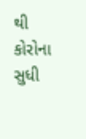થી કોરોના સુધી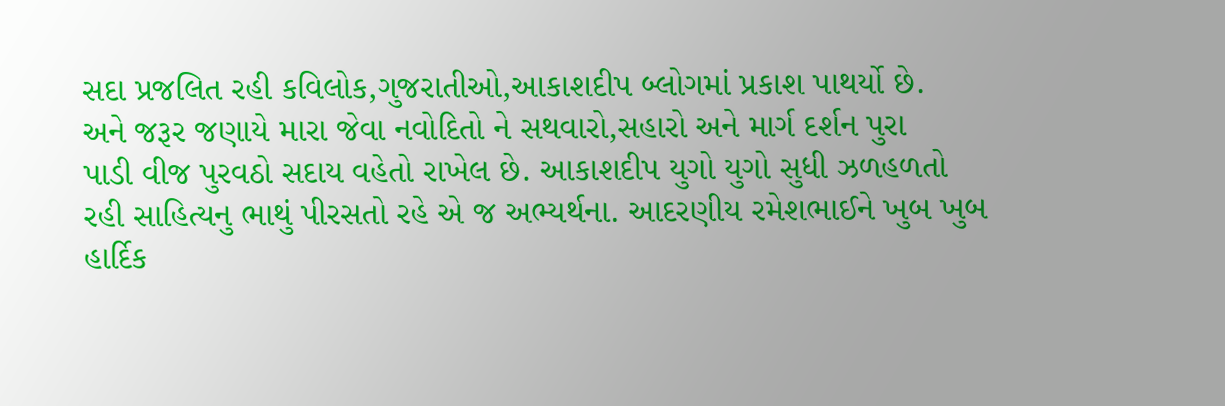સદા પ્રજલિત રહી કવિલોક,ગુજરાતીઓ,આકાશદીપ બ્લોગમાં પ્રકાશ પાથર્યો છે.
અને જરૂર જણાયે મારા જેવા નવોદિતો ને સથવારો,સહારો અને માર્ગ દર્શન પુરા
પાડી વીજ પુરવઠો સદાય વહેતો રાખેલ છે. આકાશદીપ યુગો યુગો સુધી ઝળહળતો
રહી સાહિત્યનુ ભાથું પીરસતો રહે એ જ અભ્યર્થના. આદરણીય રમેશભાઈને ખુબ ખુબ
હાર્દિક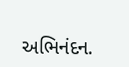અભિનંદન.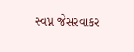સ્વપ્ન જેસરવાકર